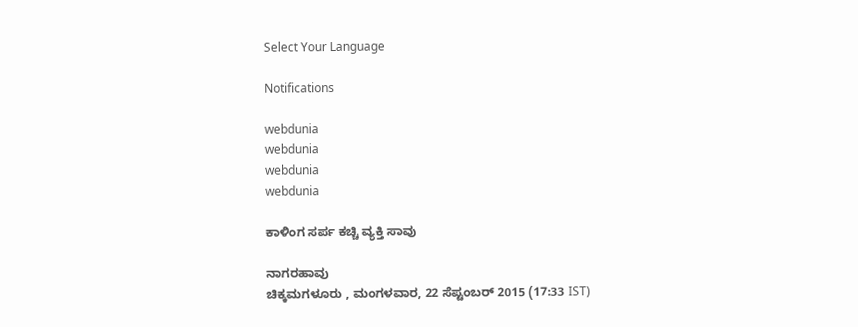Select Your Language

Notifications

webdunia
webdunia
webdunia
webdunia

ಕಾಳಿಂಗ ಸರ್ಪ ಕಚ್ಚಿ ವ್ಯಕ್ತಿ ಸಾವು

ನಾಗರಹಾವು
ಚಿಕ್ಕಮಗಳೂರು , ಮಂಗಳವಾರ, 22 ಸೆಪ್ಟಂಬರ್ 2015 (17:33 IST)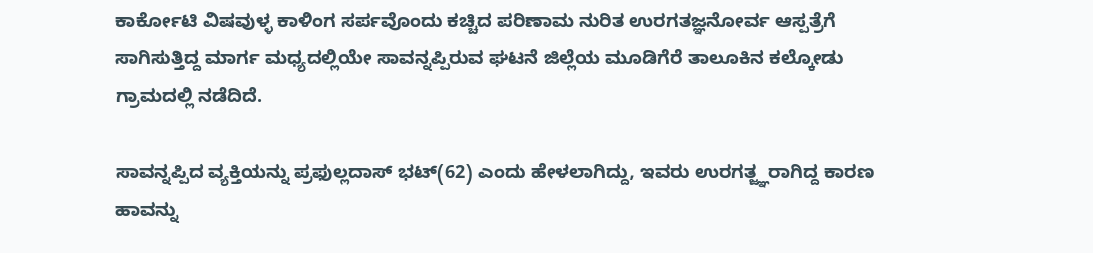ಕಾರ್ಕೋಟಿ ವಿಷವುಳ್ಳ ಕಾಳಿಂಗ ಸರ್ಪವೊಂದು ಕಚ್ಚಿದ ಪರಿಣಾಮ ನುರಿತ ಉರಗತಜ್ಞನೋರ್ವ ಆಸ್ಪತ್ರೆಗೆ ಸಾಗಿಸುತ್ತಿದ್ದ ಮಾರ್ಗ ಮಧ್ಯದಲ್ಲಿಯೇ ಸಾವನ್ನಪ್ಪಿರುವ ಘಟನೆ ಜಿಲ್ಲೆಯ ಮೂಡಿಗೆರೆ ತಾಲೂಕಿನ ಕಲ್ಕೋಡು ಗ್ರಾಮದಲ್ಲಿ ನಡೆದಿದೆ.

ಸಾವನ್ನಪ್ಪಿದ ವ್ಯಕ್ತಿಯನ್ನು ಪ್ರಫುಲ್ಲದಾಸ್ ಭಟ್(62) ಎಂದು ಹೇಳಲಾಗಿದ್ದು, ಇವರು ಉರಗತ್ಜ್ಞರಾಗಿದ್ದ ಕಾರಣ ಹಾವನ್ನು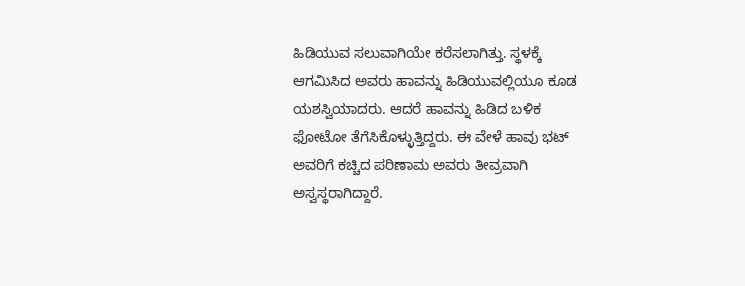ಹಿಡಿಯುವ ಸಲುವಾಗಿಯೇ ಕರೆಸಲಾಗಿತ್ತು. ಸ್ಥಳಕ್ಕೆ ಆಗಮಿಸಿದ ಅವರು ಹಾವನ್ನು ಹಿಡಿಯುವಲ್ಲಿಯೂ ಕೂಡ ಯಶಸ್ವಿಯಾದರು. ಆದರೆ ಹಾವನ್ನು ಹಿಡಿದ ಬಳಿಕ ಫೋಟೋ ತೆಗೆಸಿಕೊಳ್ಳುತ್ತಿದ್ದರು. ಈ ವೇಳೆ ಹಾವು ಭಟ್ ಅವರಿಗೆ ಕಚ್ಚಿದ ಪರಿಣಾಮ ಅವರು ತೀವ್ರವಾಗಿ ಅಸ್ವಸ್ಥರಾಗಿದ್ದಾರೆ.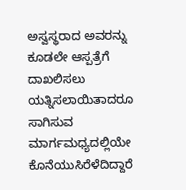ಅಸ್ವಸ್ಥರಾದ ಅವರನ್ನು ಕೂಡಲೇ ಆಸ್ಪತ್ರೆಗೆ ದಾಖಲಿಸಲು ಯತ್ನಿಸಲಾಯಿತಾದರೂ ಸಾಗಿಸುವ ಮಾರ್ಗಮಧ್ಯದಲ್ಲಿಯೇ ಕೊನೆಯುಸಿರೆಳೆದಿದ್ದಾರೆ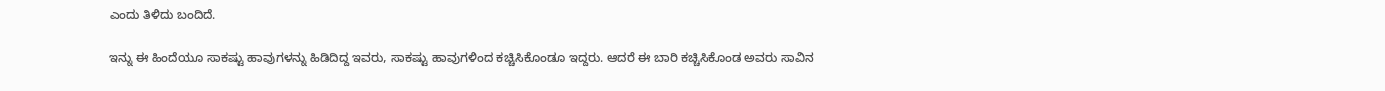ಎಂದು ತಿಳಿದು ಬಂದಿದೆ.

ಇನ್ನು ಈ ಹಿಂದೆಯೂ ಸಾಕಷ್ಟು ಹಾವುಗಳನ್ನು ಹಿಡಿದಿದ್ದ ಇವರು, ಸಾಕಷ್ಟು ಹಾವುಗಳಿಂದ ಕಚ್ಚಿಸಿಕೊಂಡೂ ಇದ್ದರು. ಆದರೆ ಈ ಬಾರಿ ಕಚ್ಚಿಸಿಕೊಂಡ ಅವರು ಸಾವಿನ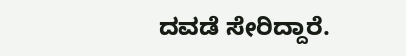ದವಡೆ ಸೇರಿದ್ದಾರೆ.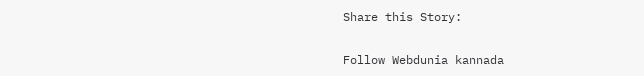Share this Story:

Follow Webdunia kannada